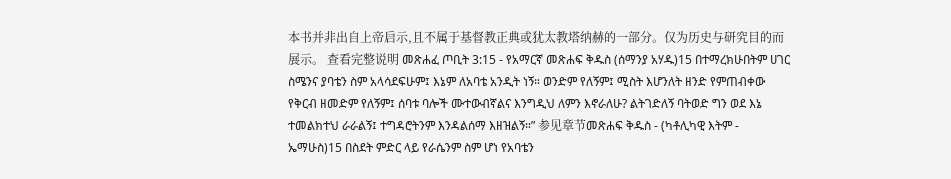本书并非出自上帝启示,且不属于基督教正典或犹太教塔纳赫的一部分。仅为历史与研究目的而展示。 查看完整说明 መጽሐፈ ጦቢት 3:15 - የአማርኛ መጽሐፍ ቅዱስ (ሰማንያ አሃዱ)15 በተማረክሁበትም ሀገር ስሜንና ያባቴን ስም አላሳደፍሁም፤ እኔም ለአባቴ አንዲት ነኝ። ወንድም የለኝም፤ ሚስት እሆንለት ዘንድ የምጠብቀው የቅርብ ዘመድም የለኝም፤ ሰባቱ ባሎች ሙተውብኛልና እንግዲህ ለምን እኖራለሁ? ልትገድለኝ ባትወድ ግን ወደ እኔ ተመልክተህ ራራልኝ፤ ተግዳሮትንም እንዳልሰማ እዘዝልኝ።” 参见章节መጽሐፍ ቅዱስ - (ካቶሊካዊ እትም - ኤማሁስ)15 በስደት ምድር ላይ የራሴንም ስም ሆነ የአባቴን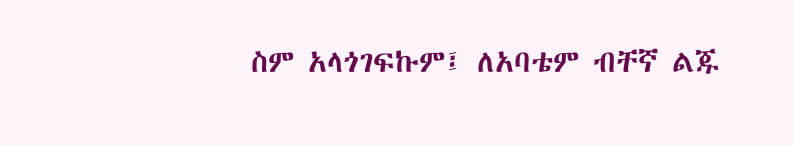ስም አላጎገፍኩም፤ ለአባቴም ብቸኛ ልጁ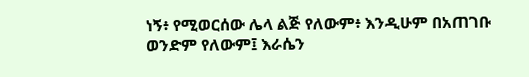ነኝ፥ የሚወርሰው ሌላ ልጅ የለውም፥ እንዲሁም በአጠገቡ ወንድም የለውም፤ እራሴን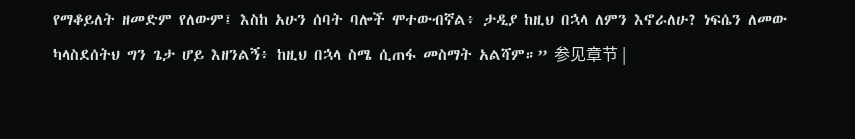የማቆይለት ዘመድም የለውም፤ እስከ አሁን ሰባት ባሎች ሞተውብኛል፥ ታዲያ ከዚህ በኋላ ለምን እኖራለሁ? ነፍሴን ለመው ካላስደሰትህ ግን ጌታ ሆይ እዘንልኝ፥ ከዚህ በኋላ ስሜ ሲጠፋ መስማት አልሻም።” 参见章节 |